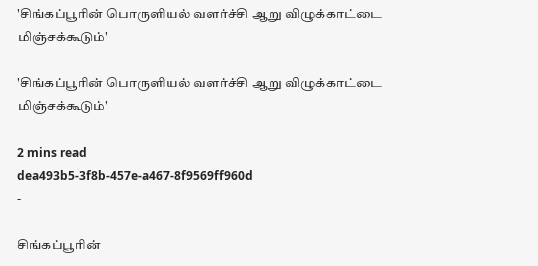'சிங்கப்பூரின் பொருளியல் வளர்ச்சி ஆறு விழுக்காட்டை மிஞ்சக்கூடும்'

'சிங்கப்பூரின் பொருளியல் வளர்ச்சி ஆறு விழுக்காட்டை மிஞ்சக்கூடும்'

2 mins read
dea493b5-3f8b-457e-a467-8f9569ff960d
-

சிங்கப்பூரின்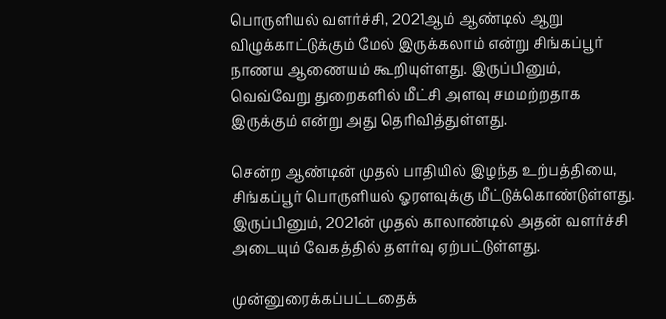பொருளியல் வளர்ச்சி, 2021ஆம் ஆண்டில் ஆறு விழுக்காட்டுக்கும் மேல் இருக்கலாம் என்று சிங்கப்பூர் நாணய ஆணையம் கூறியுள்ளது. இருப்பினும், வெவ்வேறு துறைகளில் மீட்சி அளவு சமமற்றதாக இருக்கும் என்று அது தெரிவித்துள்ளது.

சென்ற ஆண்டின் முதல் பாதியில் இழந்த உற்பத்தியை, சிங்கப்பூர் பொருளியல் ஓரளவுக்கு மீட்டுக்கொண்டுள்ளது. இருப்பினும், 2021ன் முதல் காலாண்டில் அதன் வளர்ச்சி அடையும் வேகத்தில் தளர்வு ஏற்பட்டுள்ளது.

முன்னுரைக்கப்பட்டதைக்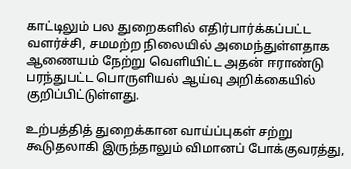காட்டிலும் பல துறைகளில் எதிர்பார்க்கப்பட்ட வளர்ச்சி, சமமற்ற நிலையில் அமைந்துள்ளதாக ஆணையம் நேற்று வெளியிட்ட அதன் ஈராண்டு பரந்துபட்ட பொருளியல் ஆய்வு அறிக்கையில் குறிப்பிட்டுள்ளது.

உற்பத்தித் துறைக்கான வாய்ப்புகள் சற்று கூடுதலாகி இருந்தாலும் விமானப் போக்குவரத்து,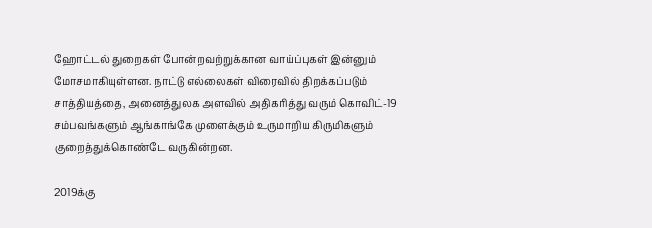ஹோட்டல் துறைகள் போன்றவற்றுக்கான வாய்ப்புகள் இன்னும் மோசமாகியுள்ளன. நாட்டு எல்லைகள் விரைவில் திறக்கப்படும் சாத்தியத்தை, அனைத்துலக அளவில் அதிகரித்து வரும் கொவிட்-19 சம்பவங்களும் ஆங்காங்கே முளைக்கும் உருமாறிய கிருமிகளும் குறைத்துக்கொண்டே வருகின்றன.

2019க்கு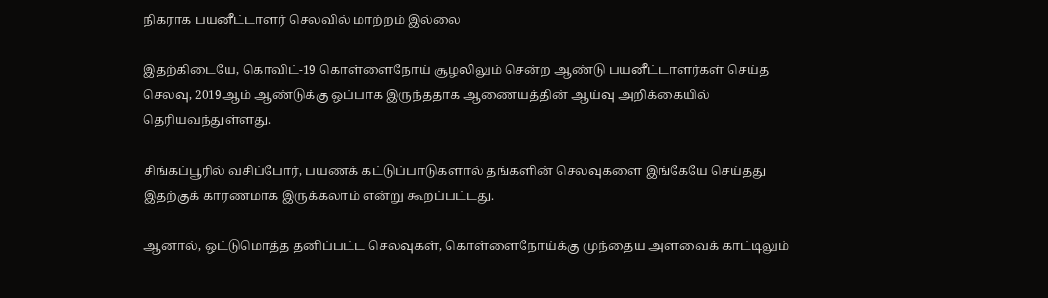நிகராக பயனீட்டாளர் செலவில் மாற்றம் இல்லை

இதற்கிடையே, கொவிட்-19 கொள்ளைநோய் சூழலிலும் சென்ற ஆண்டு பயனீட்டாளர்கள் செய்த செலவு, 2019ஆம் ஆண்டுக்கு ஒப்பாக இருந்ததாக ஆணையத்தின் ஆய்வு அறிக்கையில் தெரியவந்துள்ளது.

சிங்கப்பூரில் வசிப்போர், பயணக் கட்டுப்பாடுகளால் தங்களின் செலவுகளை இங்கேயே செய்தது இதற்குக் காரணமாக இருக்கலாம் என்று கூறப்பட்டது.

ஆனால், ஒட்டுமொத்த தனிப்பட்ட செலவுகள், கொள்ளைநோய்க்கு முந்தைய அளவைக் காட்டிலும்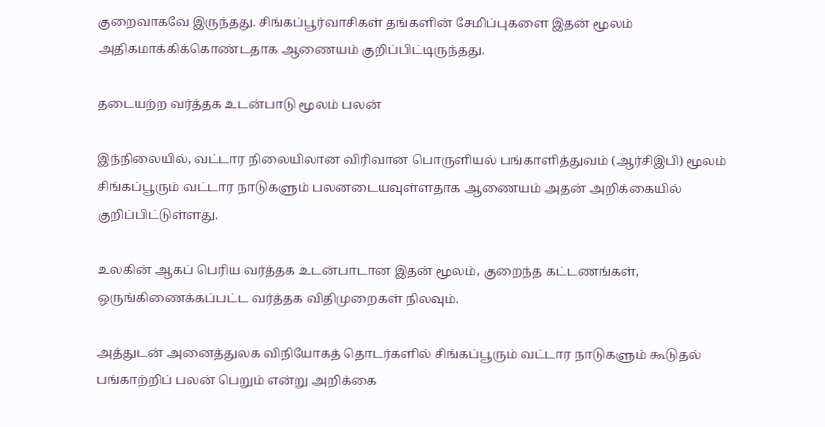குறைவாகவே இருந்தது. சிங்கப்பூர்வாசிகள் தங்களின் சேமிப்புகளை இதன் மூலம் அதிகமாக்கிக்கொண்டதாக ஆணையம் குறிப்பிட்டிருந்தது.

தடையற்ற வர்த்தக உடன்பாடு மூலம் பலன்

இந்நிலையில், வட்டார நிலையிலான விரிவான பொருளியல் பங்காளித்துவம் (ஆர்சிஇபி) மூலம் சிங்கப்பூரும் வட்டார நாடுகளும் பலனடையவுள்ளதாக ஆணையம் அதன் அறிக்கையில் குறிப்பிட்டுள்ளது.

உலகின் ஆகப் பெரிய வர்த்தக உடன்பாடான இதன் மூலம், குறைந்த கட்டணங்கள், ஒருங்கிணைக்கப்பட்ட வர்த்தக விதிமுறைகள் நிலவும்.

அத்துடன் அனைத்துலக விநியோகத் தொடர்களில் சிங்கப்பூரும் வட்டார நாடுகளும் கூடுதல் பங்காற்றிப் பலன் பெறும் என்று அறிக்கை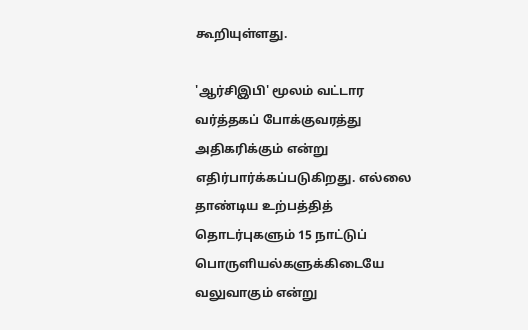கூறியுள்ளது.

'ஆர்சிஇபி' மூலம் வட்டார வர்த்தகப் போக்குவரத்து அதிகரிக்கும் என்று எதிர்பார்க்கப்படுகிறது. எல்லை தாண்டிய உற்பத்தித் தொடர்புகளும் 15 நாட்டுப் பொருளியல்களுக்கிடையே வலுவாகும் என்று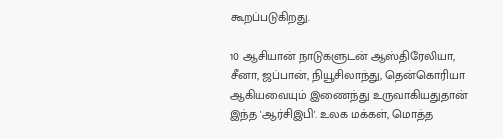கூறப்படுகிறது.

10 ஆசியான் நாடுகளுடன் ஆஸ்திரேலியா, சீனா, ஜப்பான், நியூசிலாந்து, தென்கொரியா ஆகியவையும் இணைந்து உருவாகியதுதான் இந்த 'ஆர்சிஇபி'. உலக மக்கள், மொத்த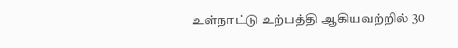உள்நாட்டு உற்பத்தி ஆகியவற்றில் 30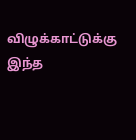விழுக்காட்டுக்கு இந்த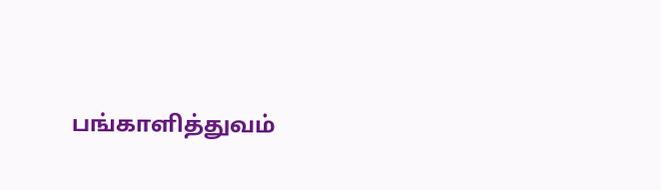பங்காளித்துவம்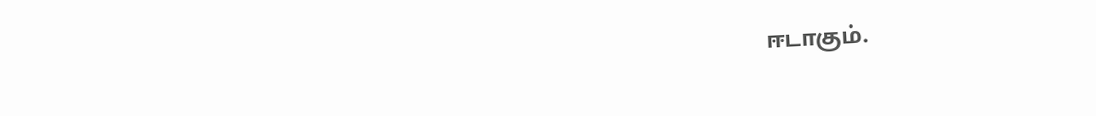ஈடாகும்.